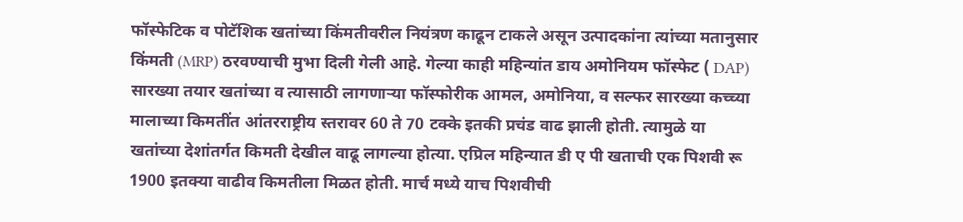फॉस्फेटिक व पोटॅशिक खतांच्या किंमतीवरील नियंत्रण काढून टाकले असून उत्पादकांना त्यांच्या मतानुसार किंमती (MRP) ठरवण्याची मुभा दिली गेली आहे. गेल्या काही महिन्यांत डाय अमोनियम फॉस्फेट ( DAP) सारख्या तयार खतांच्या व त्यासाठी लागणाऱ्या फॉस्फोरीक आमल, अमोनिया, व सल्फर सारख्या कच्च्या मालाच्या किमतींत आंतरराष्ट्रीय स्तरावर 60 ते 70 टक्के इतकी प्रचंड वाढ झाली होती. त्यामुळे या खतांच्या देशांतर्गत किमती देखील वाढू लागल्या होत्या. एप्रिल महिन्यात डी ए पी खताची एक पिशवी रू 1900 इतक्या वाढीव किमतीला मिळत होती. मार्च मध्ये याच पिशवीची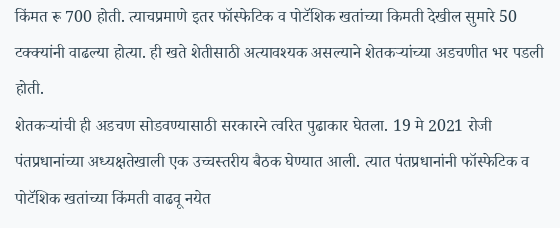किंमत रू 700 होती. त्याचप्रमाणे इतर फॉस्फेटिक व पोटॅशिक खतांच्या किमती देखील सुमारे 50 टक्क्यांनी वाढल्या होत्या. ही खते शेतीसाठी अत्यावश्यक असल्याने शेतकऱ्यांच्या अडचणीत भर पडली होती.
शेतकऱ्यांची ही अडचण सोडवण्यासाठी सरकारने त्वरित पुढाकार घेतला. 19 मे 2021 रोजी पंतप्रधानांच्या अध्यक्षतेखाली एक उच्चस्तरीय बैठक घेण्यात आली. त्यात पंतप्रधानांनी फॉस्फेटिक व पोटॅशिक खतांच्या किंमती वाढवू नयेत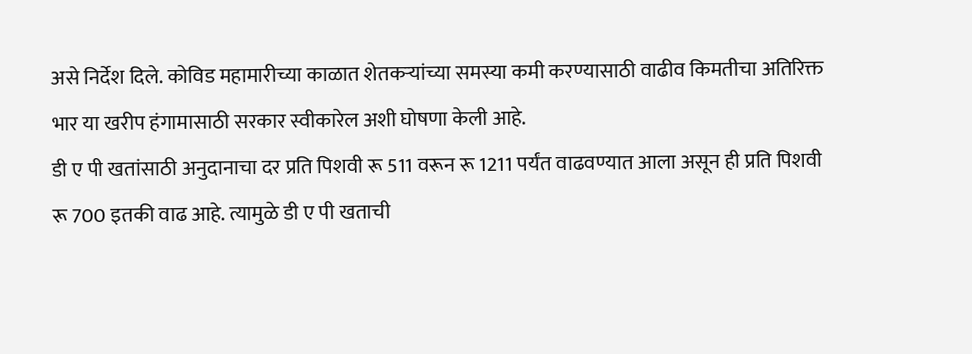असे निर्देश दिले. कोविड महामारीच्या काळात शेतकऱ्यांच्या समस्या कमी करण्यासाठी वाढीव किमतीचा अतिरिक्त भार या खरीप हंगामासाठी सरकार स्वीकारेल अशी घोषणा केली आहे.
डी ए पी खतांसाठी अनुदानाचा दर प्रति पिशवी रू 511 वरून रू 1211 पर्यंत वाढवण्यात आला असून ही प्रति पिशवी रू 700 इतकी वाढ आहे. त्यामुळे डी ए पी खताची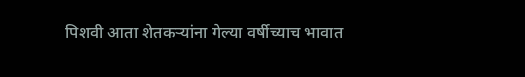पिशवी आता शेतकऱ्यांना गेल्या वर्षीच्याच भावात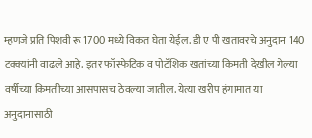म्हणजे प्रति पिशवी रू 1700 मध्ये विकत घेता येईल. डी ए पी खतावरचे अनुदान 140 टक्क्यांनी वाढले आहे. इतर फॉस्फेटिक व पोटॅशिक खतांच्या किमती देखील गेल्या वर्षीच्या किमतीच्या आसपासच ठेवल्या जातील. येत्या खरीप हंगामात या अनुदानासाठी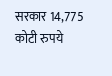सरकार 14,775 कोटी रुपये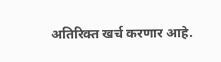अतिरिक्त खर्च करणार आहे.